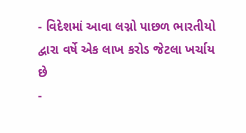- વિદેશમાં આવા લગ્નો પાછળ ભારતીયો દ્વારા વર્ષે એક લાખ કરોડ જેટલા ખર્ચાય છે
-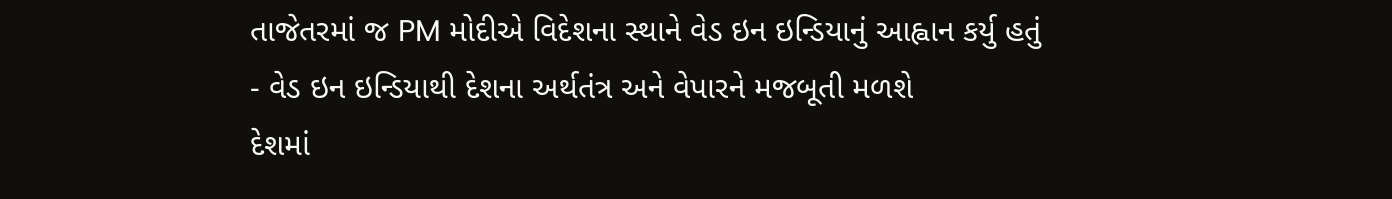તાજેતરમાં જ PM મોદીએ વિદેશના સ્થાને વેડ ઇન ઇન્ડિયાનું આહ્વાન કર્યુ હતું
- વેડ ઇન ઇન્ડિયાથી દેશના અર્થતંત્ર અને વેપારને મજબૂતી મળશે
દેશમાં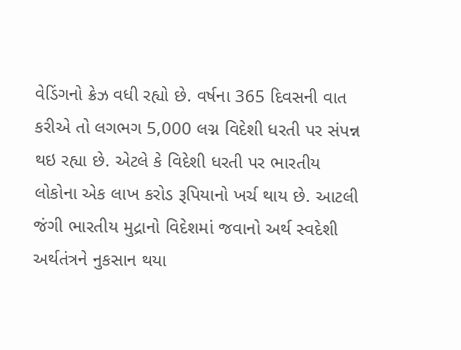વેડિંગનો ક્રેઝ વધી રહ્યો છે. વર્ષના 365 દિવસની વાત કરીએ તો લગભગ 5,000 લગ્ન વિદેશી ધરતી પર સંપન્ન થઇ રહ્યા છે. એટલે કે વિદેશી ધરતી પર ભારતીય લોકોના એક લાખ કરોડ રૂપિયાનો ખર્ચ થાય છે. આટલી જંગી ભારતીય મુદ્રાનો વિદેશમાં જવાનો અર્થ સ્વદેશી અર્થતંત્રને નુકસાન થયા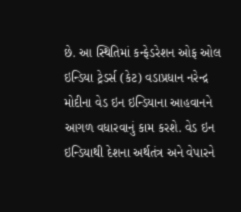છે. આ સ્થિતિમાં કન્ફેડરેશન ઓફ ઓલ ઇન્ડિયા ટ્રેડર્સ (કેટ) વડાપ્રધાન નરેન્દ્ર મોદીના વેડ ઇન ઇન્ડિયાના આહવાનને આગળ વધારવાનું કામ કરશે. વેડ ઇન ઇન્ડિયાથી દેશના અર્થતંત્ર અને વેપારને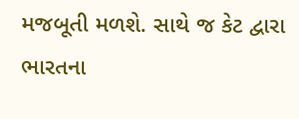મજબૂતી મળશે. સાથે જ કેટ દ્વારા ભારતના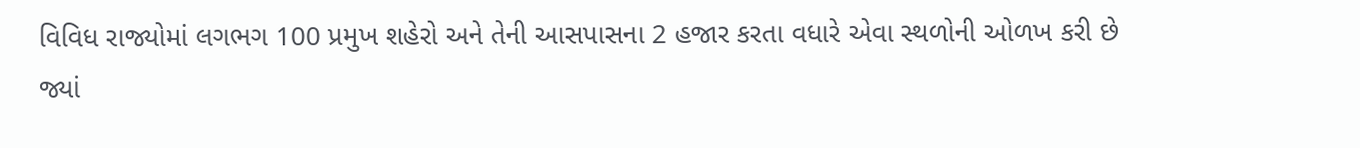વિવિધ રાજ્યોમાં લગભગ 100 પ્રમુખ શહેરો અને તેની આસપાસના 2 હજાર કરતા વધારે એવા સ્થળોની ઓળખ કરી છે જ્યાં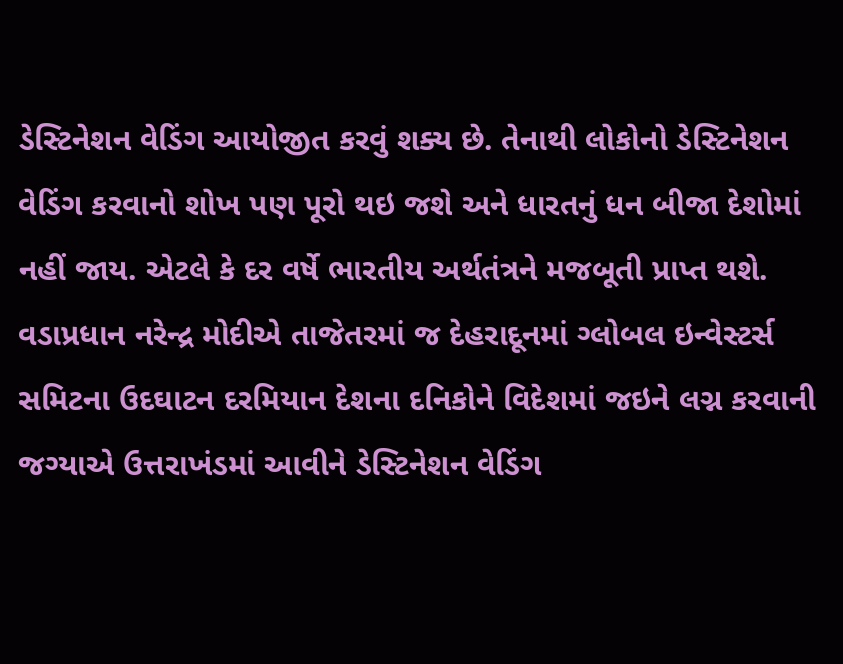ડેસ્ટિનેશન વેડિંગ આયોજીત કરવું શક્ય છે. તેનાથી લોકોનો ડેસ્ટિનેશન વેડિંગ કરવાનો શોખ પણ પૂરો થઇ જશે અને ધારતનું ધન બીજા દેશોમાં નહીં જાય. એટલે કે દર વર્ષે ભારતીય અર્થતંત્રને મજબૂતી પ્રાપ્ત થશે. વડાપ્રધાન નરેન્દ્ર મોદીએ તાજેતરમાં જ દેહરાદૂનમાં ગ્લોબલ ઇન્વેસ્ટર્સ સમિટના ઉદઘાટન દરમિયાન દેશના દનિકોને વિદેશમાં જઇને લગ્ન કરવાની જગ્યાએ ઉત્તરાખંડમાં આવીને ડેસ્ટિનેશન વેડિંગ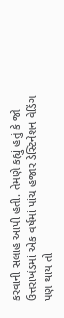કરવાની સલાહ આપી હતી. તેમણે કહ્યું હતું કે જો ઉત્તરાખંડમાં એક વર્ષમાં પાંચ હજાર ડેસ્ટિનેશન વેડિંગ પણ થાય તો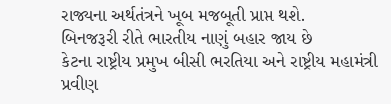રાજ્યના અર્થતંત્રને ખૂબ મજબૂતી પ્રાપ્ત થશે.
બિનજરૂરી રીતે ભારતીય નાણું બહાર જાય છે
કેટના રાષ્ટ્રીય પ્રમુખ બીસી ભરતિયા અને રાષ્ટ્રીય મહામંત્રી પ્રવીણ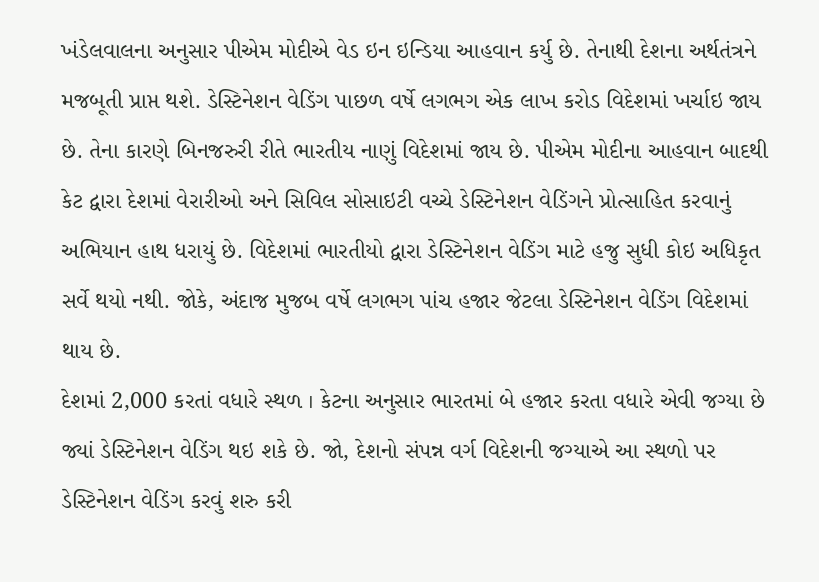ખંડેલવાલના અનુસાર પીએમ મોદીએ વેડ ઇન ઇન્ડિયા આહવાન કર્યુ છે. તેનાથી દેશના અર્થતંત્રને મજબૂતી પ્રાપ્ત થશે. ડેસ્ટિનેશન વેડિંગ પાછળ વર્ષે લગભગ એક લાખ કરોડ વિદેશમાં ખર્ચાઇ જાય છે. તેના કારણે બિનજરુરી રીતે ભારતીય નાણું વિદેશમાં જાય છે. પીએમ મોદીના આહવાન બાદથી કેટ દ્વારા દેશમાં વેરારીઓ અને સિવિલ સોસાઇટી વચ્ચે ડેસ્ટિનેશન વેડિંગને પ્રોત્સાહિત કરવાનું અભિયાન હાથ ધરાયું છે. વિદેશમાં ભારતીયો દ્વારા ડેસ્ટિનેશન વેડિંગ માટે હજુ સુધી કોઇ અધિકૃત સર્વે થયો નથી. જોકે, અંદાજ મુજબ વર્ષે લગભગ પાંચ હજાર જેટલા ડેસ્ટિનેશન વેડિંગ વિદેશમાં થાય છે.
દેશમાં 2,000 કરતાં વધારે સ્થળ । કેટના અનુસાર ભારતમાં બે હજાર કરતા વધારે એવી જગ્યા છે જ્યાં ડેસ્ટિનેશન વેડિંગ થઇ શકે છે. જો, દેશનો સંપન્ન વર્ગ વિદેશની જગ્યાએ આ સ્થળો પર ડેસ્ટિનેશન વેડિંગ કરવું શરુ કરી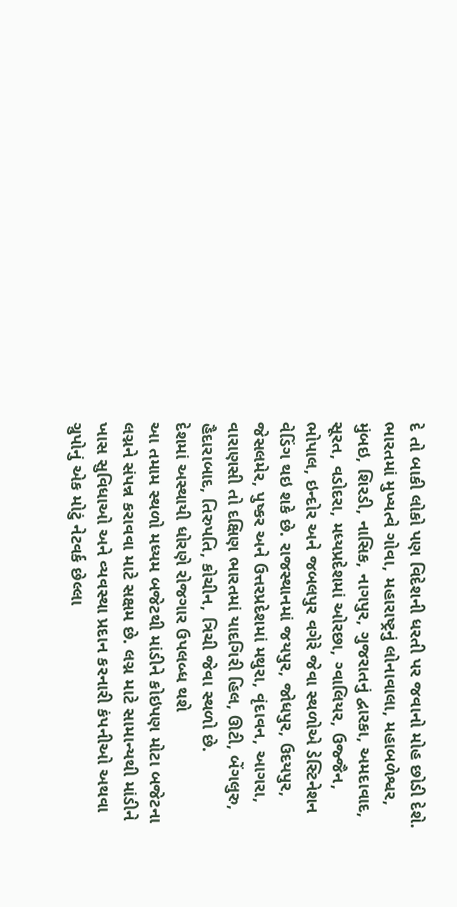દે તો બાકી લોકો પણ વિદેશની ધરતી પર જવાનો મોહ છોડી દેશે. ભારતમાં મુખ્યત્વે ગોવા, મહારાષ્ટ્રનું લોનાવાલા, મહાબળેશ્વર, મુંબઇ, શિરડી, નાસિક, નાગપુર, ગુજરાતનું દ્વારકા, અમદાવાદ, સૂરત, વડોદરા, મધ્યપ્રદેશમાં ઓરછા, ગ્વાલિયર, ઉજ્જૈન, ભોપાલ, ઇન્દોર અને જબલપુર વગેરે જેવા સ્થળોએ ડેસ્ટિનેશન વેડિંગ થઇ શકે છે. રાજસ્થાનમાં જયપુર, જોધપુર, ઉદયપુર, જેસલમેર, પુષ્કર અને ઉત્તરપ્રદેશમાં મથુરા, વૃંદાવન, આગરા, વારાણસી તો દક્ષિણ ભારતમાં યાદગિરી હિલ, ઊટી, બેંગલુરુ, હૈદારાબાદ, તિરુપતિ, કોચીન, ત્રિચી જેવા સ્થળો છે.
દેશમાં અસ્થાયી ધોરણે રોજગાર ઉપલબ્ધ થશે
આ તમામ સ્થળો મધ્યમ બજેટથી માંડીને કોઇપણ મોટા બજેટના લગ્નને સંપન્ન કરાવવા માટે સક્ષમ છે. લગ્ન માટે સામાન્યથી માંડીને ખાસ સુવિધાઓ અને વ્યવસ્થા પ્રદાન કરનારી કંપનીઓ અથવા ગ્રુપોનું એક મોટું નેટવર્ક છેલ્લા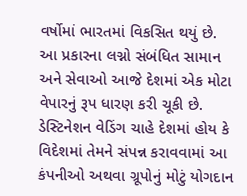વર્ષોમાં ભારતમાં વિકસિત થયું છે. આ પ્રકારના લગ્નો સંબંધિત સામાન અને સેવાઓ આજે દેશમાં એક મોટા વેપારનું રૂપ ધારણ કરી ચૂકી છે. ડેસ્ટિનેશન વેડિંગ ચાહે દેશમાં હોય કે વિદેશમાં તેમને સંપન્ન કરાવવામાં આ કંપનીઓ અથવા ગ્રૂપોનું મોટું યોગદાન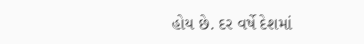હોય છે. દર વર્ષે દેશમાં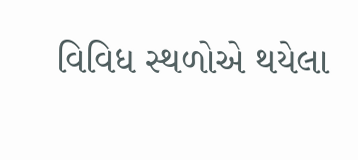વિવિધ સ્થળોએ થયેલા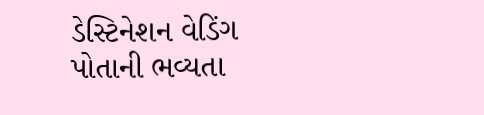ડેસ્ટિનેશન વેડિંગ પોતાની ભવ્યતા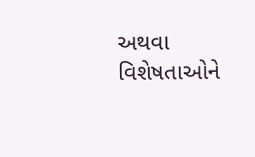અથવા વિશેષતાઓને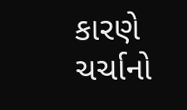કારણે ચર્ચાનો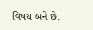વિષય બને છે.